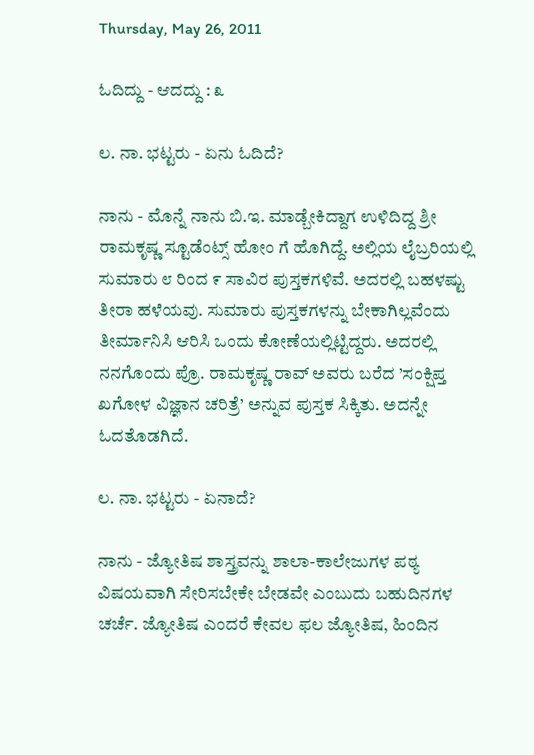Thursday, May 26, 2011

ಓದಿದ್ದು - ಆದದ್ದು : ೩

ಲ. ನಾ. ಭಟ್ಟರು - ಏನು ಓದಿದೆ?

ನಾನು - ಮೊನ್ನೆ ನಾನು ಬಿ.ಇ. ಮಾಡ್ಬೇಕಿದ್ದಾಗ ಉಳಿದಿದ್ದ ಶ್ರೀ ರಾಮಕೃಷ್ಣ ಸ್ಟೂಡೆಂಟ್ಸ್ ಹೋಂ ಗೆ ಹೊಗಿದ್ದೆ. ಅಲ್ಲಿಯ ಲೈಬ್ರರಿಯಲ್ಲಿ ಸುಮಾರು ೮ ರಿಂದ ೯ ಸಾವಿರ ಪುಸ್ತಕಗಳಿವೆ. ಅದರಲ್ಲಿ ಬಹಳಷ್ಟು ತೀರಾ ಹಳೆಯವು. ಸುಮಾರು ಪುಸ್ತಕಗಳನ್ನು ಬೇಕಾಗಿಲ್ಲವೆಂದು ತೀರ್ಮಾನಿಸಿ ಆರಿಸಿ ಒಂದು ಕೋಣೆಯಲ್ಲಿಟ್ಟಿದ್ದರು. ಅದರಲ್ಲಿ ನನಗೊಂದು ಪ್ರೊ. ರಾಮಕೃಷ್ಣ ರಾವ್ ಅವರು ಬರೆದ ’ಸಂಕ್ಷಿಪ್ತ ಖಗೋಳ ವಿಜ್ಞಾನ ಚರಿತ್ರೆ’ ಅನ್ನುವ ಪುಸ್ತಕ ಸಿಕ್ಕಿತು. ಅದನ್ನೇ ಓದತೊಡಗಿದೆ.

ಲ. ನಾ. ಭಟ್ಟರು - ಏನಾದೆ?

ನಾನು - ಜ್ಯೋತಿಷ ಶಾಸ್ತ್ರವನ್ನು ಶಾಲಾ-ಕಾಲೇಜುಗಳ ಪಠ್ಯ ವಿಷಯವಾಗಿ ಸೇರಿಸಬೇಕೇ ಬೇಡವೇ ಎಂಬುದು ಬಹುದಿನಗಳ ಚರ್ಚೆ. ಜ್ಯೋತಿಷ ಎಂದರೆ ಕೇವಲ ಫಲ ಜ್ಯೋತಿಷ, ಹಿಂದಿನ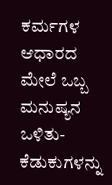ಕರ್ಮಗಳ ಆಧಾರದ ಮೇಲೆ ಒಬ್ಬ ಮನುಷ್ಯನ ಒಳಿತು-ಕೆಡುಕುಗಳನ್ನು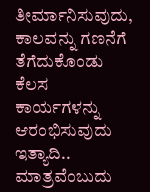ತೀರ್ಮಾನಿಸುವುದು, ಕಾಲವನ್ನು ಗಣನೆಗೆ ತೆಗೆದುಕೊಂಡು ಕೆಲಸ ಕಾರ್ಯಗಳನ್ನು ಆರಂಭಿಸುವುದು ಇತ್ಯಾದಿ.. ಮಾತ್ರವೆಂಬುದು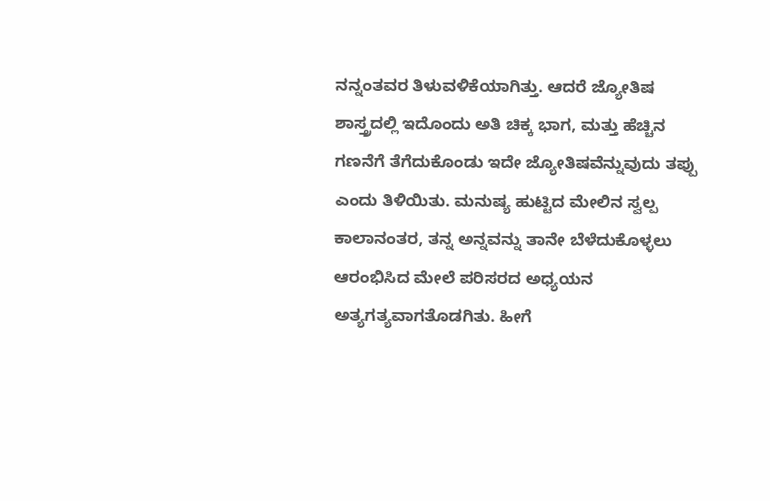ನನ್ನಂತವರ ತಿಳುವಳಿಕೆಯಾಗಿತ್ತು. ಆದರೆ ಜ್ಯೋತಿಷ ಶಾಸ್ತ್ರದಲ್ಲಿ ಇದೊಂದು ಅತಿ ಚಿಕ್ಕ ಭಾಗ, ಮತ್ತು ಹೆಚ್ಚಿನ ಗಣನೆಗೆ ತೆಗೆದುಕೊಂಡು ಇದೇ ಜ್ಯೋತಿಷವೆನ್ನುವುದು ತಪ್ಪು ಎಂದು ತಿಳಿಯಿತು. ಮನುಷ್ಯ ಹುಟ್ಟಿದ ಮೇಲಿನ ಸ್ವಲ್ಪ ಕಾಲಾನಂತರ, ತನ್ನ ಅನ್ನವನ್ನು ತಾನೇ ಬೆಳೆದುಕೊಳ್ಳಲು ಆರಂಭಿಸಿದ ಮೇಲೆ ಪರಿಸರದ ಅಧ್ಯಯನ ಅತ್ಯಗತ್ಯವಾಗತೊಡಗಿತು. ಹೀಗೆ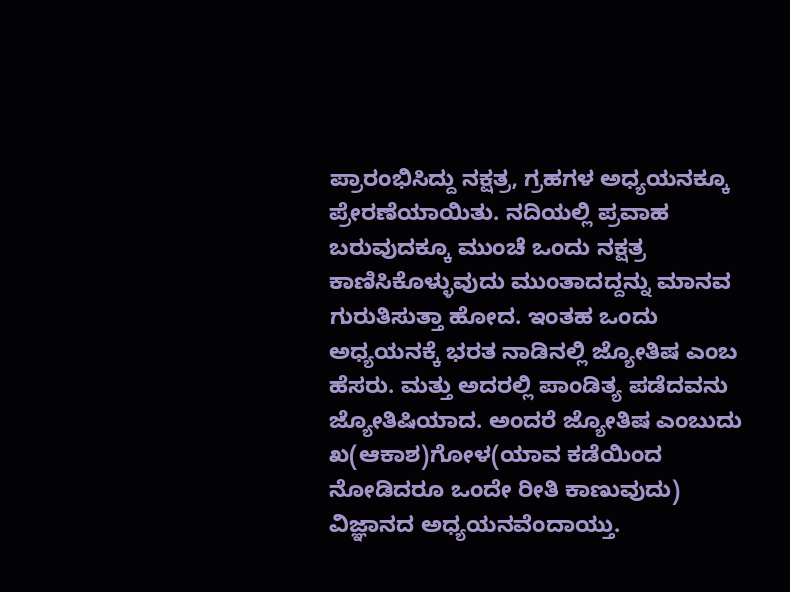ಪ್ರಾರಂಭಿಸಿದ್ದು ನಕ್ಷತ್ರ, ಗ್ರಹಗಳ ಅಧ್ಯಯನಕ್ಕೂ ಪ್ರೇರಣೆಯಾಯಿತು. ನದಿಯಲ್ಲಿ ಪ್ರವಾಹ ಬರುವುದಕ್ಕೂ ಮುಂಚೆ ಒಂದು ನಕ್ಷತ್ರ ಕಾಣಿಸಿಕೊಳ್ಳುವುದು ಮುಂತಾದದ್ದನ್ನು ಮಾನವ ಗುರುತಿಸುತ್ತಾ ಹೋದ. ಇಂತಹ ಒಂದು ಅಧ್ಯಯನಕ್ಕೆ ಭರತ ನಾಡಿನಲ್ಲಿ ಜ್ಯೋತಿಷ ಎಂಬ ಹೆಸರು. ಮತ್ತು ಅದರಲ್ಲಿ ಪಾಂಡಿತ್ಯ ಪಡೆದವನು ಜ್ಯೋತಿಷಿಯಾದ. ಅಂದರೆ ಜ್ಯೋತಿಷ ಎಂಬುದು ಖ(ಆಕಾಶ)ಗೋಳ(ಯಾವ ಕಡೆಯಿಂದ ನೋಡಿದರೂ ಒಂದೇ ರೀತಿ ಕಾಣುವುದು) ವಿಜ್ಞಾನದ ಅಧ್ಯಯನವೆಂದಾಯ್ತು.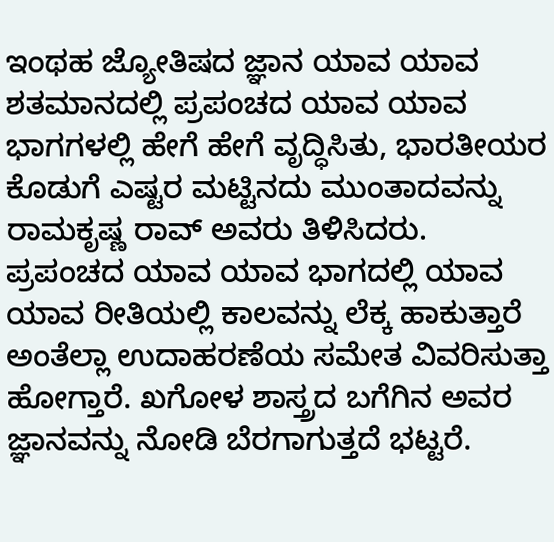ಇಂಥಹ ಜ್ಯೋತಿಷದ ಜ್ಞಾನ ಯಾವ ಯಾವ ಶತಮಾನದಲ್ಲಿ ಪ್ರಪಂಚದ ಯಾವ ಯಾವ ಭಾಗಗಳಲ್ಲಿ ಹೇಗೆ ಹೇಗೆ ವೃದ್ಧಿಸಿತು, ಭಾರತೀಯರ ಕೊಡುಗೆ ಎಷ್ಟರ ಮಟ್ಟಿನದು ಮುಂತಾದವನ್ನು ರಾಮಕೃಷ್ಣ ರಾವ್ ಅವರು ತಿಳಿಸಿದರು. ಪ್ರಪಂಚದ ಯಾವ ಯಾವ ಭಾಗದಲ್ಲಿ ಯಾವ ಯಾವ ರೀತಿಯಲ್ಲಿ ಕಾಲವನ್ನು ಲೆಕ್ಕ ಹಾಕುತ್ತಾರೆ ಅಂತೆಲ್ಲಾ ಉದಾಹರಣೆಯ ಸಮೇತ ವಿವರಿಸುತ್ತಾ ಹೋಗ್ತಾರೆ. ಖಗೋಳ ಶಾಸ್ತ್ರದ ಬಗೆಗಿನ ಅವರ ಜ್ಞಾನವನ್ನು ನೋಡಿ ಬೆರಗಾಗುತ್ತದೆ ಭಟ್ಟರೆ.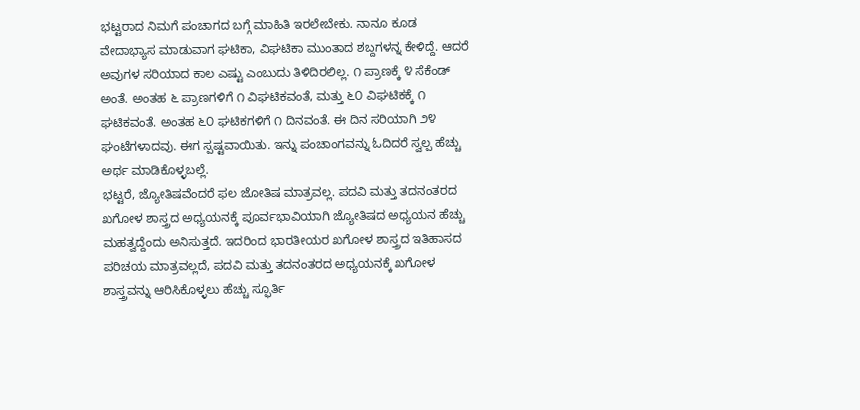ಭಟ್ಟರಾದ ನಿಮಗೆ ಪಂಚಾಗದ ಬಗ್ಗೆ ಮಾಹಿತಿ ಇರಲೇಬೇಕು. ನಾನೂ ಕೂಡ ವೇದಾಭ್ಯಾಸ ಮಾಡುವಾಗ ಘಟಿಕಾ, ವಿಘಟಿಕಾ ಮುಂತಾದ ಶಬ್ದಗಳನ್ನ ಕೇಳಿದ್ದೆ. ಆದರೆ ಅವುಗಳ ಸರಿಯಾದ ಕಾಲ ಎಷ್ಟು ಎಂಬುದು ತಿಳಿದಿರಲಿಲ್ಲ. ೧ ಪ್ರಾಣಕ್ಕೆ ೪ ಸೆಕೆಂಡ್ ಅಂತೆ. ಅಂತಹ ೬ ಪ್ರಾಣಗಳಿಗೆ ೧ ವಿಘಟಿಕವಂತೆ, ಮತ್ತು ೬೦ ವಿಘಟಿಕಕ್ಕೆ ೧ ಘಟಿಕವಂತೆ. ಅಂತಹ ೬೦ ಘಟಿಕಗಳಿಗೆ ೧ ದಿನವಂತೆ. ಈ ದಿನ ಸರಿಯಾಗಿ ೨೪ ಘಂಟೆಗಳಾದವು. ಈಗ ಸ್ಪಷ್ಟವಾಯಿತು. ಇನ್ನು ಪಂಚಾಂಗವನ್ನು ಓದಿದರೆ ಸ್ವಲ್ಪ ಹೆಚ್ಚು ಅರ್ಥ ಮಾಡಿಕೊಳ್ಳಬಲ್ಲೆ.
ಭಟ್ಟರೆ, ಜ್ಯೋತಿಷವೆಂದರೆ ಫಲ ಜೋತಿಷ ಮಾತ್ರವಲ್ಲ. ಪದವಿ ಮತ್ತು ತದನಂತರದ ಖಗೋಳ ಶಾಸ್ತ್ರದ ಅಧ್ಯಯನಕ್ಕೆ ಪೂರ್ವಭಾವಿಯಾಗಿ ಜ್ಯೋತಿಷದ ಅಧ್ಯಯನ ಹೆಚ್ಚು ಮಹತ್ವದ್ದೆಂದು ಅನಿಸುತ್ತದೆ. ಇದರಿಂದ ಭಾರತೀಯರ ಖಗೋಳ ಶಾಸ್ತ್ರದ ಇತಿಹಾಸದ ಪರಿಚಯ ಮಾತ್ರವಲ್ಲದೆ, ಪದವಿ ಮತ್ತು ತದನಂತರದ ಅಧ್ಯಯನಕ್ಕೆ ಖಗೋಳ ಶಾಸ್ತ್ರವನ್ನು ಆರಿಸಿಕೊಳ್ಳಲು ಹೆಚ್ಚು ಸ್ಫೂರ್ತಿ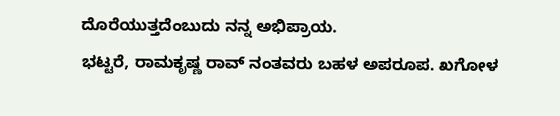ದೊರೆಯುತ್ತದೆಂಬುದು ನನ್ನ ಅಭಿಪ್ರಾಯ.
ಭಟ್ಟರೆ, ರಾಮಕೃಷ್ಣ ರಾವ್ ನಂತವರು ಬಹಳ ಅಪರೂಪ. ಖಗೋಳ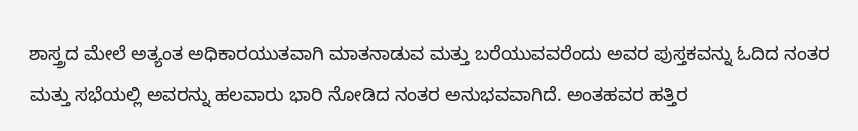ಶಾಸ್ತ್ರದ ಮೇಲೆ ಅತ್ಯಂತ ಅಧಿಕಾರಯುತವಾಗಿ ಮಾತನಾಡುವ ಮತ್ತು ಬರೆಯುವವರೆಂದು ಅವರ ಪುಸ್ತಕವನ್ನು ಓದಿದ ನಂತರ ಮತ್ತು ಸಭೆಯಲ್ಲಿ ಅವರನ್ನು ಹಲವಾರು ಭಾರಿ ನೋಡಿದ ನಂತರ ಅನುಭವವಾಗಿದೆ. ಅಂತಹವರ ಹತ್ತಿರ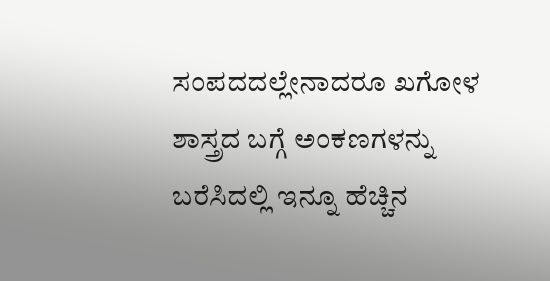ಸಂಪದದಲ್ಲೇನಾದರೂ ಖಗೋಳ ಶಾಸ್ತ್ರದ ಬಗ್ಗೆ ಅಂಕಣಗಳನ್ನು ಬರೆಸಿದಲ್ಲಿ ಇನ್ನೂ ಹೆಚ್ಚಿನ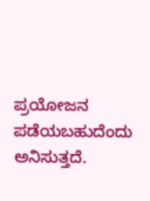ಪ್ರಯೋಜನ ಪಡೆಯಬಹುದೆಂದು ಅನಿಸುತ್ತದೆ.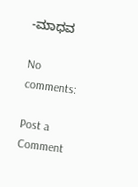-ಮಾಧವ

No comments:

Post a Comment